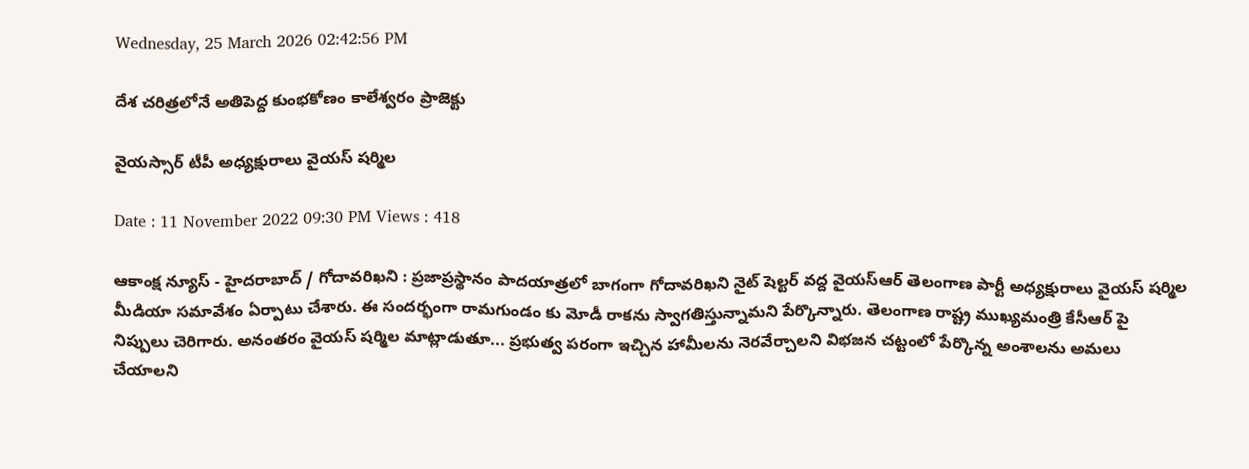Wednesday, 25 March 2026 02:42:56 PM

దేశ చరిత్రలోనే అతిపెద్ద కుంభకోణం కాలేశ్వరం ప్రాజెక్టు

వైయస్సార్ టీపీ అధ్యక్షురాలు వైయస్ షర్మిల

Date : 11 November 2022 09:30 PM Views : 418

ఆకాంక్ష న్యూస్ - హైదరాబాద్ / గోదావరిఖని : ప్రజాప్రస్థానం పాదయాత్రలో బాగంగా గోదావరిఖని నైట్ షెల్టర్ వద్ద వైయస్ఆర్ తెలంగాణ పార్టీ అధ్యక్షురాలు వైయస్ షర్మిల మీడియా సమావేశం ఏర్పాటు చేశారు. ఈ సందర్భంగా రామగుండం కు మోడీ రాకను స్వాగతిస్తున్నామని పేర్కొన్నారు. తెలంగాణ రాష్ట్ర ముఖ్యమంత్రి కేసీఆర్ పై నిప్పులు చెరిగారు. అనంతరం వైయస్ షర్మిల మాట్లాడుతూ... ప్రభుత్వ పరంగా ఇచ్చిన హామీలను నెరవేర్చాలని విభజన చట్టంలో పేర్కొన్న అంశాలను అమలు చేయాలని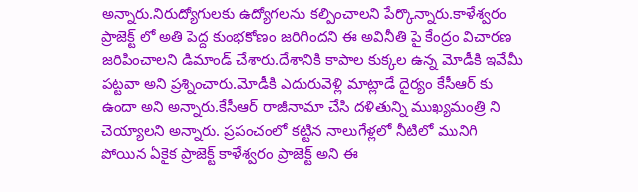అన్నారు.నిరుద్యోగులకు ఉద్యోగలను కల్పించాలని పేర్కొన్నారు.కాళేశ్వరం ప్రాజెక్ట్ లో అతి పెద్ద కుంభకోణం జరిగిందని ఈ అవినీతి పై కేంద్రం విచారణ జరిపించాలని డిమాండ్ చేశారు.దేశానికి కాపాల కుక్కల ఉన్న మోడీకి ఇవేమీ పట్టవా అని ప్రశ్నించారు.మోడీకి ఎదురువెళ్లి మాట్లాడే దైర్యం కేసీఆర్ కు ఉందా అని అన్నారు.కేసీఆర్ రాజీనామా చేసి దళితున్ని ముఖ్యమంత్రి ని చెయ్యాలని అన్నారు. ప్రపంచంలో కట్టిన నాలుగేళ్లలో నీటిలో మునిగి పోయిన ఏకైక ప్రాజెక్ట్ కాళేశ్వరం ప్రాజెక్ట్ అని ఈ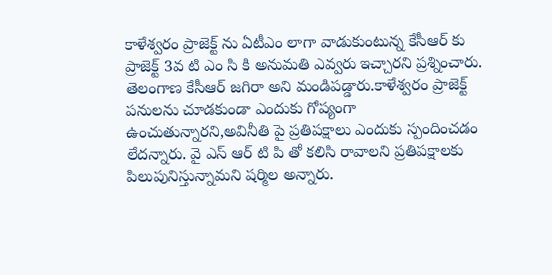కాళేశ్వరం ప్రాజెక్ట్ ను ఏటీఎం లాగా వాడుకుంటున్న కేసీఆర్ కు ప్రాజెక్ట్ 3వ టి ఎం సి కి అనుమతి ఎవ్వరు ఇచ్చారని ప్రశ్నించారు. తెలంగాణ కేసీఆర్ జగిరా అని మండిపడ్డారు.కాళేశ్వరం ప్రాజెక్ట్ పనులను చూడకుండా ఎందుకు గోప్యంగా ఉంచుతున్నారని,అవినీతి పై ప్రతిపక్షాలు ఎందుకు స్పందించడం లేదన్నారు. వై ఎస్ ఆర్ టి పి తో కలిసి రావాలని ప్రతిపక్షాలకు పిలుపునిస్తున్నామని షర్మిల అన్నారు.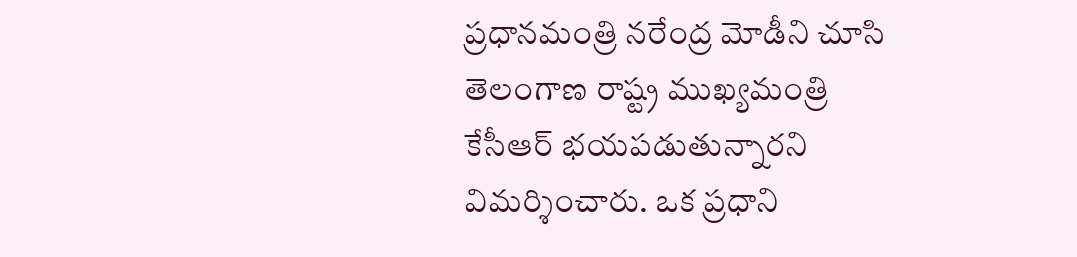ప్రధానమంత్రి నరేంద్ర మోడీని చూసి తెలంగాణ రాష్ట్ర ముఖ్యమంత్రి కేసీఆర్ భయపడుతున్నారని విమర్శించారు. ఒక ప్రధాని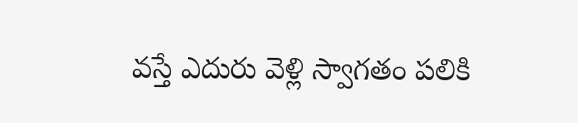వస్తే ఎదురు వెళ్లి స్వాగతం పలికి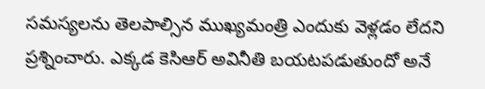సమస్యలను తెలపాల్సిన ముఖ్యమంత్రి ఎందుకు వెళ్లడం లేదని ప్రశ్నించారు. ఎక్కడ కెసిఆర్ అవినీతి బయటపడుతుందో అనే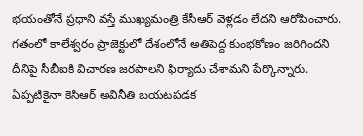భయంతోనే ప్రధాని వస్తే ముఖ్యమంత్రి కేసీఆర్ వెళ్లడం లేదని ఆరోపించారు. గతంలో కాలేశ్వరం ప్రాజెక్టులో దేశంలోనే అతిపెద్ద కుంభకోణం జరిగిందని దీనిపై సీబీఐకి విచారణ జరపాలని ఫిర్యాదు చేశామని పేర్కొన్నారు. ఏప్పటికైనా కెసిఆర్ అవినీతి బయటపడక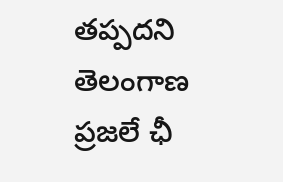తప్పదని తెలంగాణ ప్రజలే ఛీ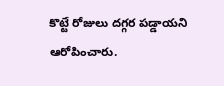కొట్టే రోజులు దగ్గర పడ్డాయని ఆరోపించారు.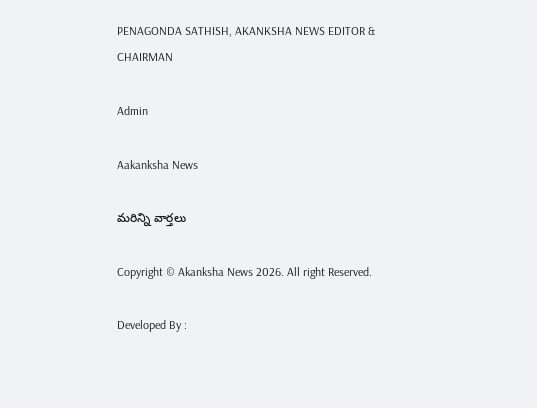PENAGONDA SATHISH, AKANKSHA NEWS EDITOR & CHAIRMAN

Admin

Aakanksha News

మరిన్ని వార్తలు

Copyright © Akanksha News 2026. All right Reserved.

Developed By :